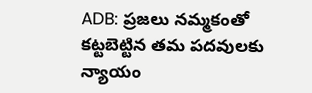ADB: ప్రజలు నమ్మకంతో కట్టబెట్టిన తమ పదవులకు న్యాయం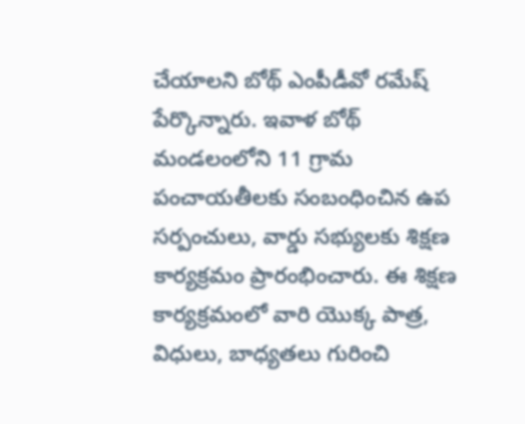చేయాలని బోథ్ ఎంపీడీవో రమేష్ పేర్కొన్నారు. ఇవాళ బోథ్ మండలంలోని 11 గ్రామ పంచాయతీలకు సంబంధించిన ఉప సర్పంచులు, వార్డు సభ్యులకు శిక్షణ కార్యక్రమం ప్రారంభించారు. ఈ శిక్షణ కార్యక్రమంలో వారి యొక్క పాత్ర, విధులు, బాధ్యతలు గురించి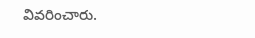వివరించారు.